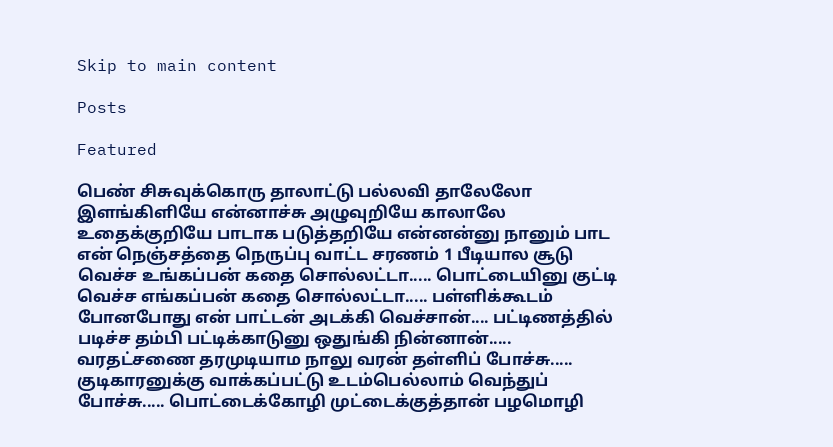Skip to main content

Posts

Featured

பெண் சிசுவுக்கொரு தாலாட்டு பல்லவி தாலேலோ இளங்கிளியே என்னாச்சு அழுவுறியே காலாலே உதைக்குறியே பாடாக படுத்தறியே என்னன்னு நானும் பாட என் நெஞ்சத்தை நெருப்பு வாட்ட சரணம் 1 பீடியால சூடு வெச்ச உங்கப்பன் கதை சொல்லட்டா..... பொட்டையினு குட்டி வெச்ச எங்கப்பன் கதை சொல்லட்டா..... பள்ளிக்கூடம் போனபோது என் பாட்டன் அடக்கி வெச்சான்.... பட்டிணத்தில் படிச்ச தம்பி பட்டிக்காடுனு ஒதுங்கி நின்னான்..... வரதட்சணை தரமுடியாம நாலு வரன் தள்ளிப் போச்சு..... குடிகாரனுக்கு வாக்கப்பட்டு உடம்பெல்லாம் வெந்துப் போச்சு..... பொட்டைக்கோழி முட்டைக்குத்தான் பழமொழி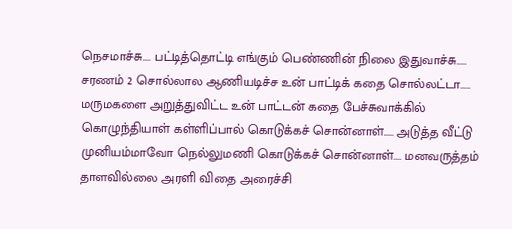நெசமாச்சு.... பட்டித்தொட்டி எங்கும் பெண்ணின் நிலை இதுவாச்சு..... சரணம் 2 சொல்லால ஆணியடிச்ச உன் பாட்டிக் கதை சொல்லட்டா..... மருமகளை அறுத்துவிட்ட உன் பாட்டன் கதை பேச்சுவாக்கில் கொழுந்தியாள் கள்ளிப்பால் கொடுக்கச் சொன்னாள்..... அடுத்த வீட்டு முனியம்மாவோ நெல்லுமணி கொடுக்கச் சொன்னாள்.... மனவருத்தம் தாளவில்லை அரளி விதை அரைச்சி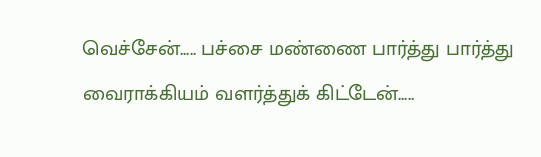வெச்சேன்..... பச்சை மண்ணை பார்த்து பார்த்து வைராக்கியம் வளர்த்துக் கிட்டேன்.....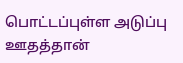பொட்டப்புள்ள அடுப்பு ஊதத்தான்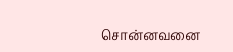சொன்னவனை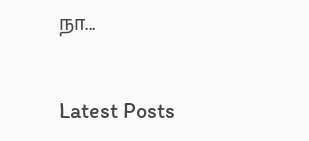நா...

Latest Posts